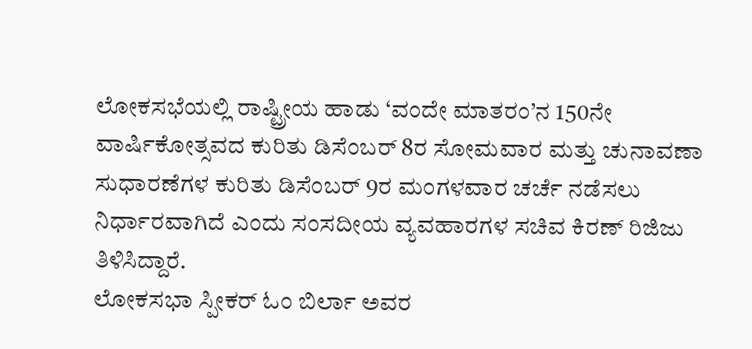ಲೋಕಸಭೆಯಲ್ಲಿ ರಾಷ್ಟ್ರೀಯ ಹಾಡು ‘ವಂದೇ ಮಾತರಂ’ನ 150ನೇ ವಾರ್ಷಿಕೋತ್ಸವದ ಕುರಿತು ಡಿಸೆಂಬರ್ 8ರ ಸೋಮವಾರ ಮತ್ತು ಚುನಾವಣಾ ಸುಧಾರಣೆಗಳ ಕುರಿತು ಡಿಸೆಂಬರ್ 9ರ ಮಂಗಳವಾರ ಚರ್ಚೆ ನಡೆಸಲು ನಿರ್ಧಾರವಾಗಿದೆ ಎಂದು ಸಂಸದೀಯ ವ್ಯವಹಾರಗಳ ಸಚಿವ ಕಿರಣ್ ರಿಜಿಜು ತಿಳಿಸಿದ್ದಾರೆ.
ಲೋಕಸಭಾ ಸ್ಪೀಕರ್ ಓಂ ಬಿರ್ಲಾ ಅವರ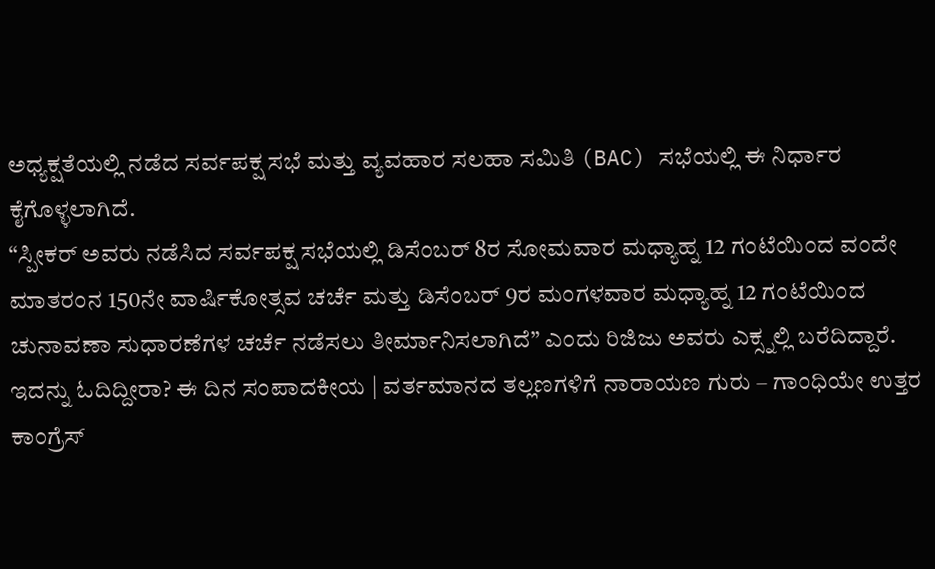ಅಧ್ಯಕ್ಷತೆಯಲ್ಲಿ ನಡೆದ ಸರ್ವಪಕ್ಷ ಸಭೆ ಮತ್ತು ವ್ಯವಹಾರ ಸಲಹಾ ಸಮಿತಿ (BAC) ಸಭೆಯಲ್ಲಿ ಈ ನಿರ್ಧಾರ ಕೈಗೊಳ್ಳಲಾಗಿದೆ.
“ಸ್ಪೀಕರ್ ಅವರು ನಡೆಸಿದ ಸರ್ವಪಕ್ಷ ಸಭೆಯಲ್ಲಿ ಡಿಸೆಂಬರ್ 8ರ ಸೋಮವಾರ ಮಧ್ಯಾಹ್ನ 12 ಗಂಟೆಯಿಂದ ವಂದೇ ಮಾತರಂನ 150ನೇ ವಾರ್ಷಿಕೋತ್ಸವ ಚರ್ಚೆ ಮತ್ತು ಡಿಸೆಂಬರ್ 9ರ ಮಂಗಳವಾರ ಮಧ್ಯಾಹ್ನ 12 ಗಂಟೆಯಿಂದ ಚುನಾವಣಾ ಸುಧಾರಣೆಗಳ ಚರ್ಚೆ ನಡೆಸಲು ತೀರ್ಮಾನಿಸಲಾಗಿದೆ” ಎಂದು ರಿಜಿಜು ಅವರು ಎಕ್ಸ್ನಲ್ಲಿ ಬರೆದಿದ್ದಾರೆ.
ಇದನ್ನು ಓದಿದ್ದೀರಾ? ಈ ದಿನ ಸಂಪಾದಕೀಯ | ವರ್ತಮಾನದ ತಲ್ಲಣಗಳಿಗೆ ನಾರಾಯಣ ಗುರು – ಗಾಂಧಿಯೇ ಉತ್ತರ
ಕಾಂಗ್ರೆಸ್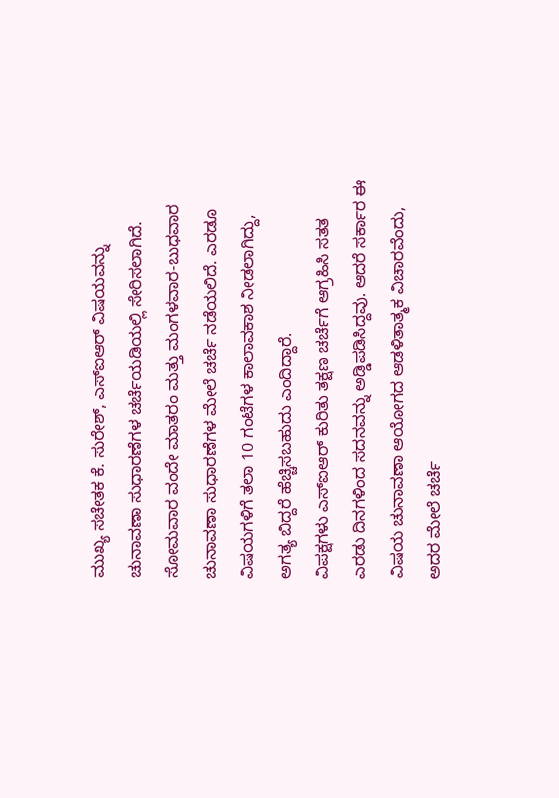ಮುಖ್ಯ ಸಚೇತಕ ಕೆ. ಸುರೇಶ್, ಎಸ್ಐಆರ್ ವಿಷಯವನ್ನು ಚುನಾವಣಾ ಸುಧಾರಣೆಗಳ ಚರ್ಚೆಯಡಿಯಲ್ಲಿ ಸೇರಿಸಲಾಗಿದೆ. ಸೋಮವಾರ ವಂದೇ ಮಾತರಂ ಮತ್ತು ಮಂಗಳವಾರ-ಬುಧವಾರ ಚುನಾವಣಾ ಸುಧಾರಣೆಗಳ ಮೇಲೆ ಚರ್ಚೆ ನಡೆಯಲಿದೆ. ಎರಡೂ ವಿಷಯಗಳಿಗೆ ತಲಾ 10 ಗಂಟೆಗಳ ಕಾಲಾವಕಾಶ ನೀಡಲಾಗಿದ್ದು, ಅಗತ್ಯ ಬಿದ್ದರೆ ಹೆಚ್ಚಿಸಬಹುದು ಎಂದಿದ್ದಾರೆ.
ವಿಪಕ್ಷಗಳು ಎಸ್ಐಆರ್ ಕುರಿತು ತಕ್ಷಣ ಚರ್ಚೆಗೆ ಆಗ್ರಹಿಸಿ ಸತತ ಎರಡು ದಿನಗಳಿಂದ ಸದನವನ್ನು ಅಡ್ಡಿಪಡಿಸಿದ್ದವು. ಆದರೆ ಸರ್ಕಾರ ಈ ವಿಷಯ ಚುನಾವಣಾ ಆಯೋಗದ ಆಡಳಿತಾತ್ಮಕ ವಿಚಾರವೆಂದು, ಅದರ ಮೇಲೆ ಚರ್ಚೆ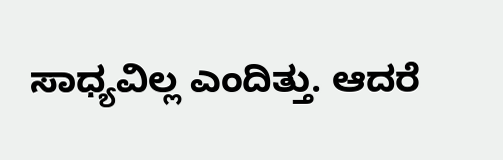ಸಾಧ್ಯವಿಲ್ಲ ಎಂದಿತ್ತು. ಆದರೆ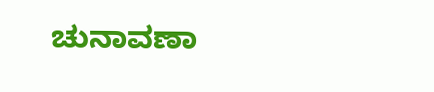ಚುನಾವಣಾ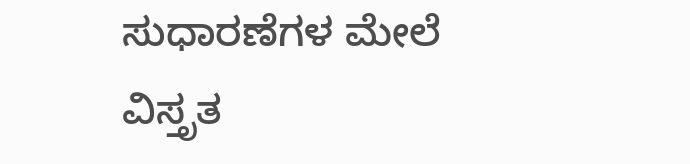ಸುಧಾರಣೆಗಳ ಮೇಲೆ ವಿಸ್ತೃತ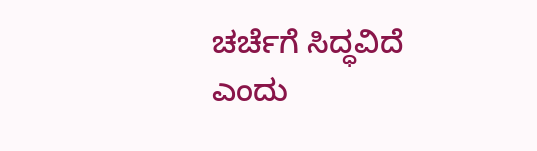ಚರ್ಚೆಗೆ ಸಿದ್ಧವಿದೆ ಎಂದು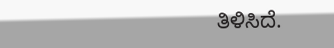ತಿಳಿಸಿದೆ.